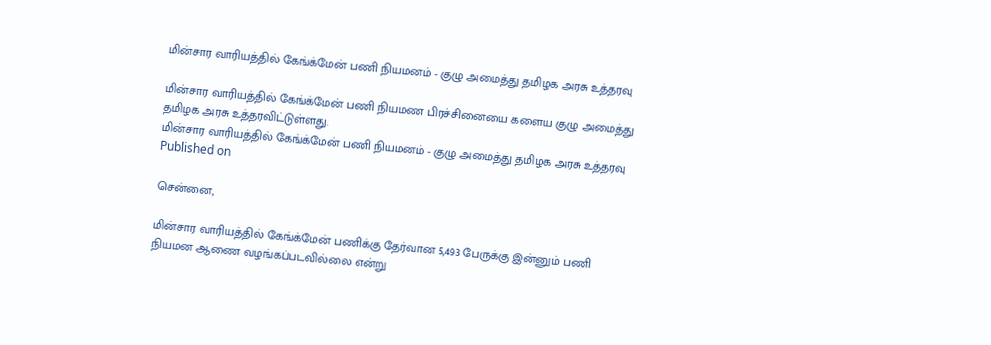மின்சார வாரியத்தில் கேங்க்மேன் பணி நியமனம் - குழு அமைத்து தமிழக அரசு உத்தரவு

மின்சார வாரியத்தில் கேங்க்மேன் பணி நியமண பிரச்சினையை களைய குழு அமைத்து தமிழக அரசு உத்தரவிட்டுள்ளது.
மின்சார வாரியத்தில் கேங்க்மேன் பணி நியமனம் - குழு அமைத்து தமிழக அரசு உத்தரவு
Published on

சென்னை,

மின்சார வாரியத்தில் கேங்க்மேன் பணிக்கு தேர்வான 5,493 பேருக்கு இன்னும் பணி நியமன ஆணை வழங்கப்படவில்லை என்று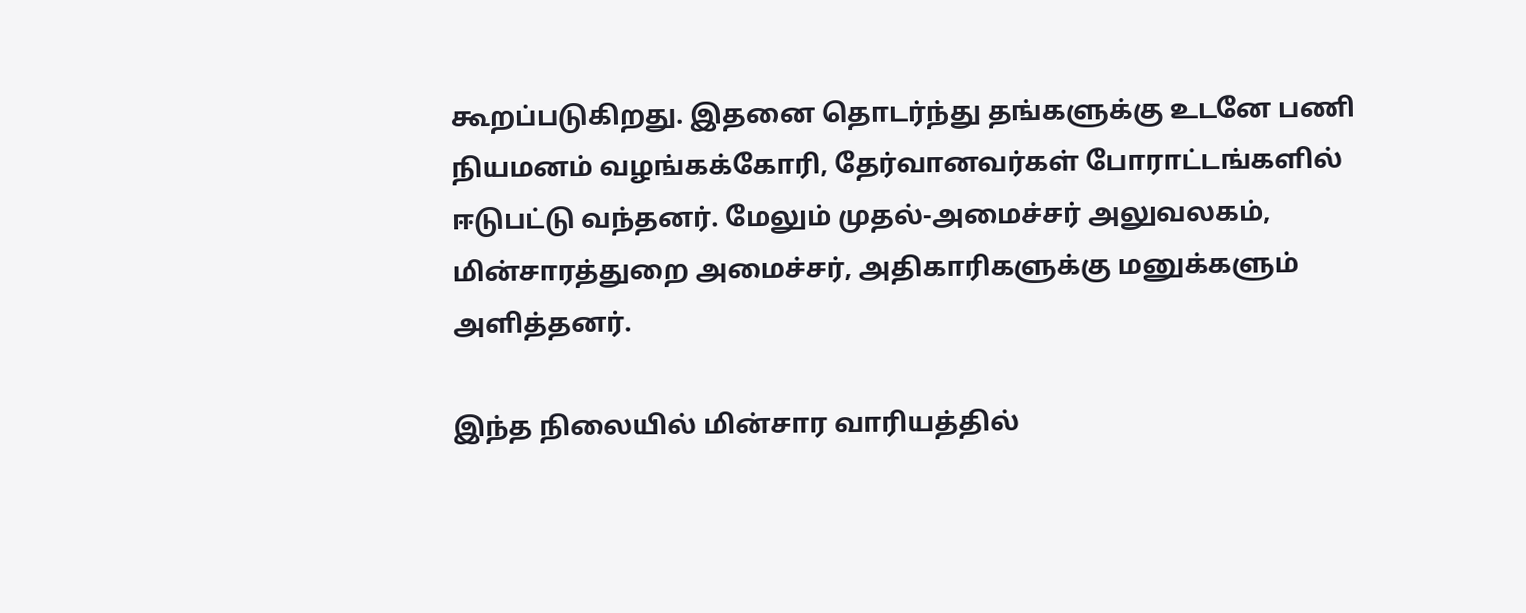கூறப்படுகிறது. இதனை தொடர்ந்து தங்களுக்கு உடனே பணி நியமனம் வழங்கக்கோரி, தேர்வானவர்கள் போராட்டங்களில் ஈடுபட்டு வந்தனர். மேலும் முதல்-அமைச்சர் அலுவலகம், மின்சாரத்துறை அமைச்சர், அதிகாரிகளுக்கு மனுக்களும் அளித்தனர்.

இந்த நிலையில் மின்சார வாரியத்தில்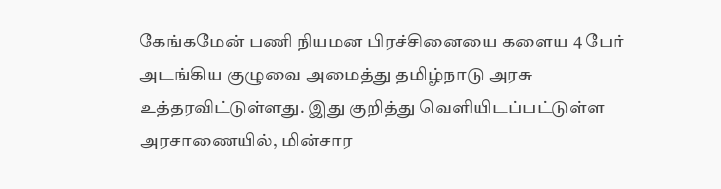கேங்கமேன் பணி நியமன பிரச்சினையை களைய 4 பேர் அடங்கிய குழுவை அமைத்து தமிழ்நாடு அரசு உத்தரவிட்டுள்ளது. இது குறித்து வெளியிடப்பட்டுள்ள அரசாணையில், மின்சார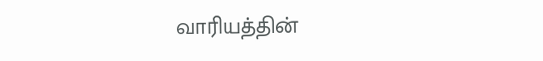வாரியத்தின்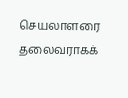செயலாளரை தலைவராகக்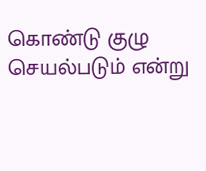கொண்டு குழு செயல்படும் என்று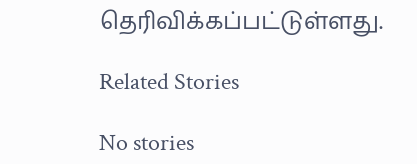தெரிவிக்கப்பட்டுள்ளது.

Related Stories

No stories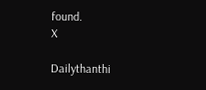found.
X

Dailythanthi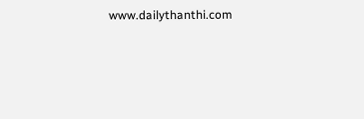www.dailythanthi.com